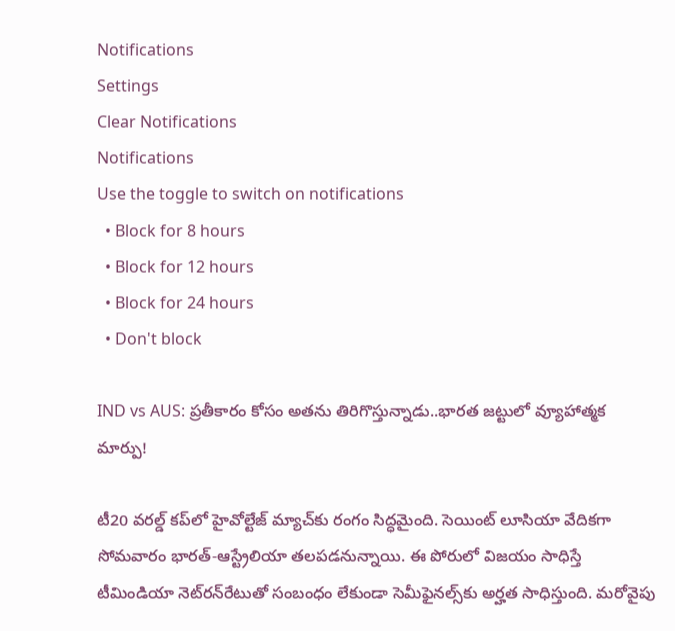Notifications
Settings
Clear Notifications
Notifications
Use the toggle to switch on notifications
  • Block for 8 hours
  • Block for 12 hours
  • Block for 24 hours
  • Don't block

IND vs AUS: ప్రతీకారం కోసం అతను తిరిగొస్తున్నాడు..భారత జట్టులో వ్యూహాత్మక మార్పు!

టీ20 వరల్డ్ కప్‌లో హైవోల్టేజ్ మ్యాచ్‌కు రంగం సిద్ధమైంది. సెయింట్ లూసియా వేదికగా సోమవారం భారత్-ఆస్ట్రేలియా తలపడనున్నాయి. ఈ పోరులో విజయం సాధిస్తే టీమిండియా నెట్‌రన్‌రేటుతో సంబంధం లేకుండా సెమీఫైనల్స్‌కు అర్హత సాధిస్తుంది. మరోవైపు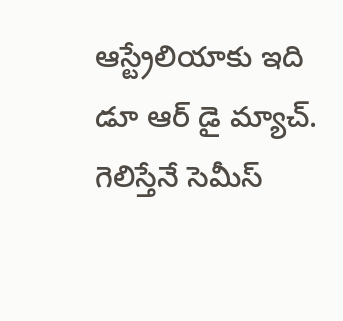ఆస్ట్రేలియాకు ఇది డూ ఆర్ డై మ్యాచ్. గెలిస్తేనే సెమీస్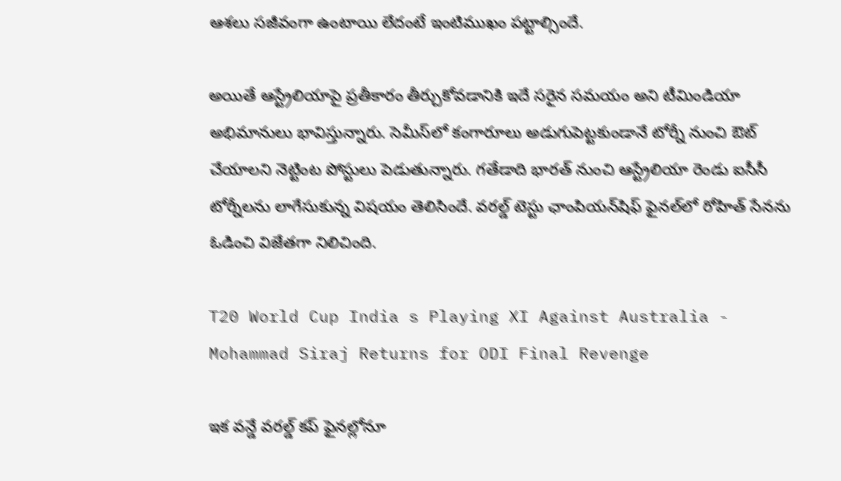ఆశలు సజీవంగా ఉంటాయి లేదంటే ఇంటిముఖం పట్టాల్సిందే.

అయితే ఆస్ట్రేలియాపై ప్రతీకారం తీర్చుకోవడానికి ఇదే సరైన సమయం అని టీమిండియా అభిమానులు భావిస్తున్నారు. సెమీస్‌లో కంగారూలు అడుగుపెట్టకుండానే టోర్నీ నుంచి ఔట్ చేయాలని నెట్టింట పోస్టులు పెడుతున్నారు. గతేడాది భారత్ నుంచి ఆస్ట్రేలియా రెండు ఐసీసీ టోర్నీలను లాగేసుకున్న విషయం తెలిసిందే. వరల్డ్ టెస్టు ఛాంపియన్‌షిఫ్ ఫైనల్‌లో రోహిత్ సేనను ఓడించి విజేతగా నిలిచింది.

T20 World Cup India s Playing XI Against Australia - Mohammad Siraj Returns for ODI Final Revenge

ఇక వన్డే వరల్డ్ కప్‌‌ ఫైనల్లోనూ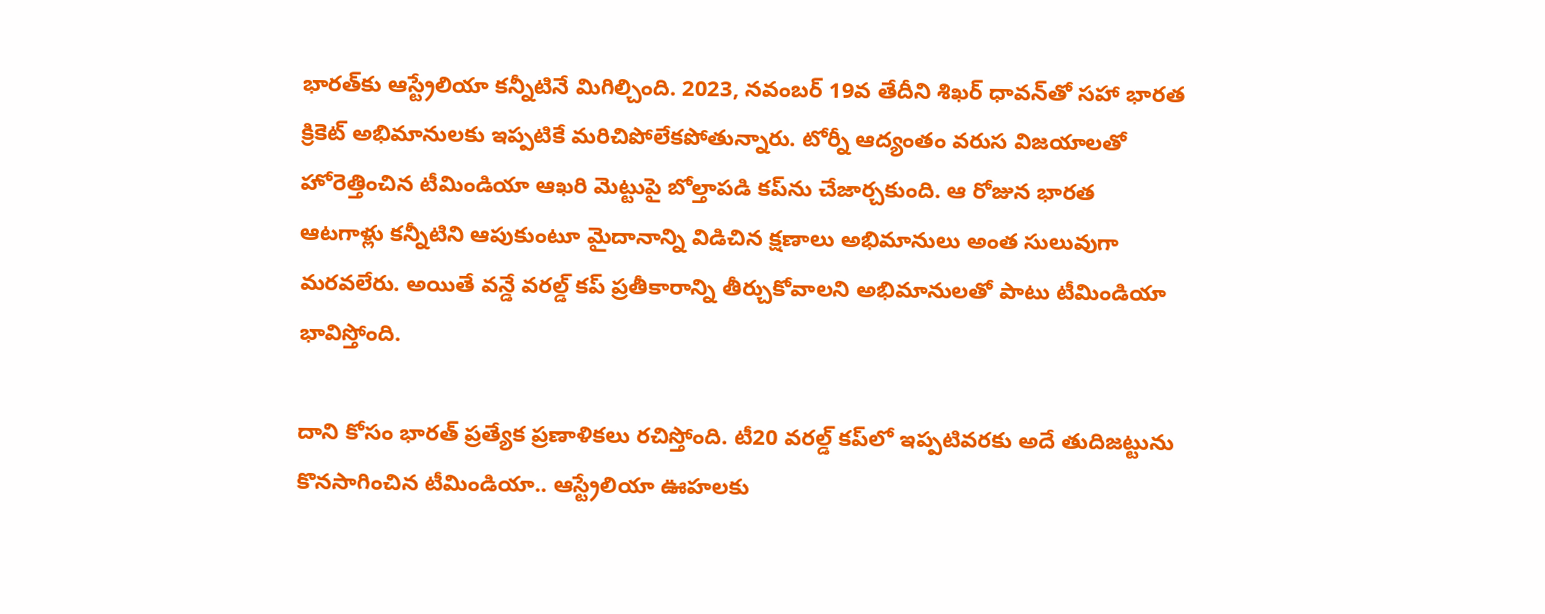భారత్‌కు ఆస్ట్రేలియా కన్నీటినే మిగిల్చింది. 2023, నవంబర్ 19వ తేదీని శిఖర్ ధావన్‌తో సహా భారత క్రికెట్ అభిమానులకు ఇప్పటికే మరిచిపోలేకపోతున్నారు. టోర్నీ ఆద్యంతం వరుస విజయాలతో హోరెత్తించిన టీమిండియా ఆఖరి మెట్టుపై బోల్తాపడి కప్‌ను చేజార్చకుంది. ఆ రోజున భారత ఆటగాళ్లు కన్నీటిని ఆపుకుంటూ మైదానాన్ని విడిచిన క్షణాలు అభిమానులు అంత సులువుగా మరవలేరు. అయితే వన్డే వరల్డ్ కప్ ప్రతీకారాన్ని తీర్చుకోవాలని అభిమానులతో పాటు టీమిండియా భావిస్తోంది.

దాని కోసం భారత్ ప్రత్యేక ప్రణాళికలు రచిస్తోంది. టీ20 వరల్డ్ కప్‌లో ఇప్పటివరకు అదే తుదిజట్టును కొనసాగించిన టీమిండియా.. ఆస్ట్రేలియా ఊహలకు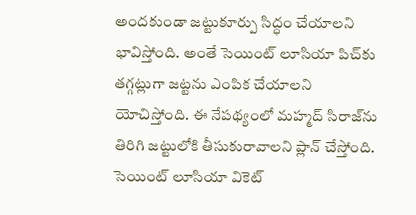అందకుండా జట్టుకూర్పు సిద్ధం చేయాలని భావిస్తోంది. అంతే సెయింట్ లూసియా పిచ్‌కు తగ్గట్లుగా జట్టను ఎంపిక చేయాలని యోచిస్తోంది. ఈ నేపథ్యంలో మహ్మద్ సిరాజ్‌ను తిరిగి జట్టులోకి తీసుకురావాలని ప్లాన్ చేస్తోంది. సెయింట్ లూసియా వికెట్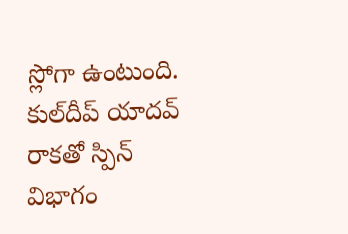స్లోగా ఉంటుంది. కుల్‌దీప్ యాదవ్ రాకతో స్పిన్ విభాగం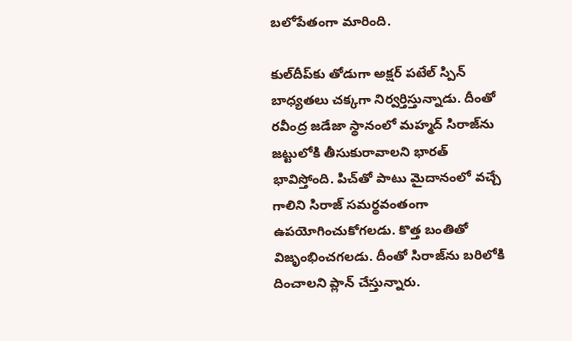బలోపేతంగా మారింది.

కుల్‌దీప్‌కు తోడుగా అక్షర్ పటేల్ స్పిన్ బాధ్యతలు చక్కగా నిర్వర్తిస్తున్నాడు. దీంతో రవీంద్ర జడేజా స్థానంలో మహ్మద్ సిరాజ్‌ను జట్టులోకి తీసుకురావాలని భారత్ భావిస్తోంది. పిచ్‌తో పాటు మైదానంలో వచ్చే గాలిని సిరాజ్ సమర్థవంతంగా ఉపయోగించుకోగలడు. కొత్త బంతితో విజృంభించగలడు. దీంతో సిరాజ్‌ను బరిలోకి దించాలని ప్లాన్ చేస్తున్నారు.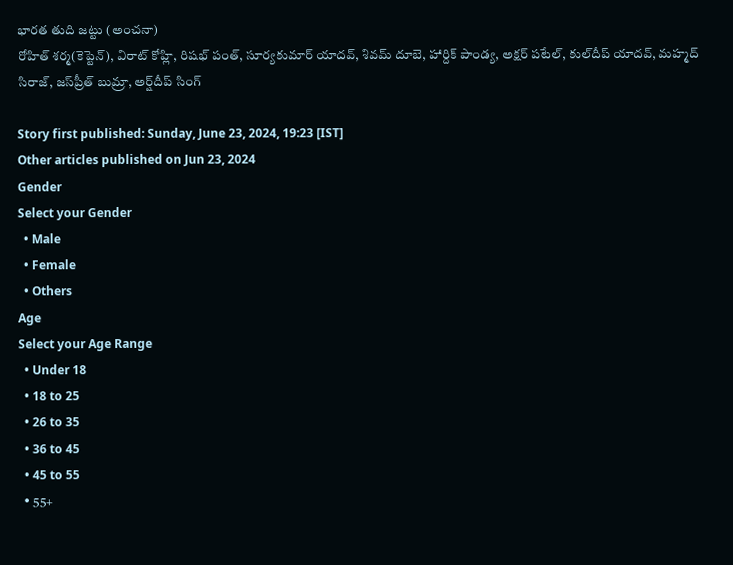భారత తుది జట్టు (అంచనా)
రోహిత్ శర్మ(కెప్టెన్), విరాట్ కోహ్లి, రిషభ్ పంత్, సూర్యకుమార్ యాదవ్, శివమ్ దూబె, హార్దిక్ పాండ్య, అక్షర్ పటేల్, కుల్‌దీప్ యాదవ్, మహ్మద్ సిరాజ్, జస్‌ప్రీత్ బుమ్రా, అర్ష్‌దీప్ సింగ్

Story first published: Sunday, June 23, 2024, 19:23 [IST]
Other articles published on Jun 23, 2024
Gender
Select your Gender
  • Male
  • Female
  • Others
Age
Select your Age Range
  • Under 18
  • 18 to 25
  • 26 to 35
  • 36 to 45
  • 45 to 55
  • 55+